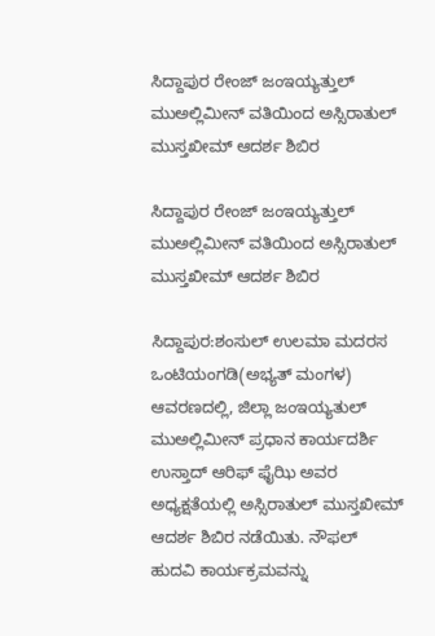ಸಿದ್ದಾಪುರ ರೇಂಜ್ ಜಂಇಯ್ಯತ್ತುಲ್ ಮುಅಲ್ಲಿಮೀನ್ ವತಿಯಿಂದ ಅಸ್ಸಿರಾತುಲ್ ಮುಸ್ತಖೀಮ್ ಆದರ್ಶ ಶಿಬಿರ

ಸಿದ್ದಾಪುರ ರೇಂಜ್ ಜಂಇಯ್ಯತ್ತುಲ್ ಮುಅಲ್ಲಿಮೀನ್ ವತಿಯಿಂದ ಅಸ್ಸಿರಾತುಲ್ ಮುಸ್ತಖೀಮ್ ಆದರ್ಶ ಶಿಬಿರ

ಸಿದ್ದಾಪುರ:ಶಂಸುಲ್ ಉಲಮಾ ಮದರಸ ಒಂಟಿಯಂಗಡಿ(ಅಭ್ಯತ್ ಮಂಗಳ) ಆವರಣದಲ್ಲಿ, ಜಿಲ್ಲಾ ಜಂಇಯ್ಯತುಲ್ ಮುಅಲ್ಲಿಮೀನ್ ಪ್ರಧಾನ ಕಾರ್ಯದರ್ಶಿ ಉಸ್ತಾದ್ ಆರಿಫ್ ಫೈಝಿ ಅವರ ಅಧ್ಯಕ್ಷತೆಯಲ್ಲಿ ಅಸ್ಸಿರಾತುಲ್ ಮುಸ್ತಖೀಮ್ ಆದರ್ಶ ಶಿಬಿರ ನಡೆಯಿತು. ನೌಫಲ್ ಹುದವಿ ಕಾರ್ಯಕ್ರಮವನ್ನು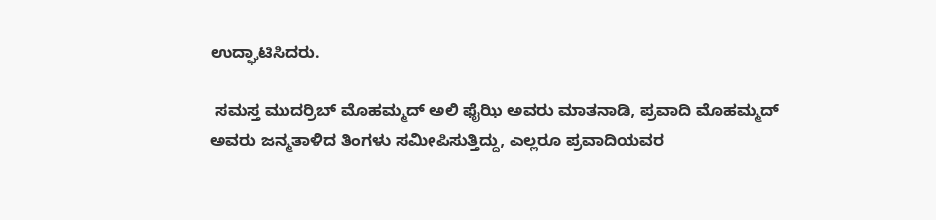ಉದ್ಘಾಟಿಸಿದರು.

 ಸಮಸ್ತ ಮುದರ್ರಿಬ್ ಮೊಹಮ್ಮದ್ ಅಲಿ ಫೈಝಿ ಅವರು ಮಾತನಾಡಿ, ಪ್ರವಾದಿ ಮೊಹಮ್ಮದ್ ಅವರು ಜನ್ಮತಾಳಿದ ತಿಂಗಳು ಸಮೀಪಿಸುತ್ತಿದ್ದು, ಎಲ್ಲರೂ‌ ಪ್ರವಾದಿಯವರ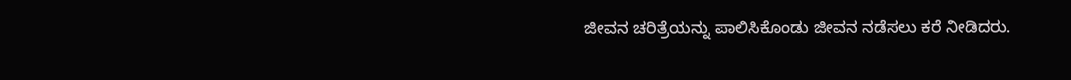ಜೀವನ ಚರಿತ್ರೆಯನ್ನು ಪಾಲಿಸಿಕೊಂಡು ಜೀವನ ನಡೆಸಲು ಕರೆ ನೀಡಿದರು.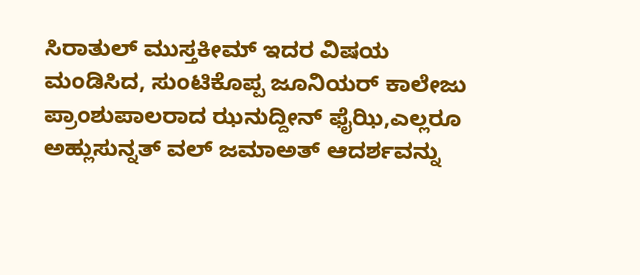ಸಿರಾತುಲ್ ಮುಸ್ತಕೀಮ್ ಇದರ ವಿಷಯ ಮಂಡಿಸಿದ, ಸುಂಟಿಕೊಪ್ಪ ಜೂನಿಯರ್ ಕಾಲೇಜು ಪ್ರಾಂಶುಪಾಲರಾದ ಝನುದ್ದೀನ್ ಫೈಝಿ,ಎಲ್ಲರೂ ಅಹ್ಲುಸುನ್ನತ್ ವಲ್ ಜಮಾಅತ್ ಆದರ್ಶವನ್ನು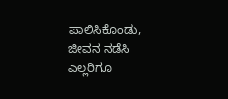ಪಾಲಿಸಿಕೊಂಡು, ಜೀವನ ನಡೆಸಿ ಎಲ್ಲರಿಗೂ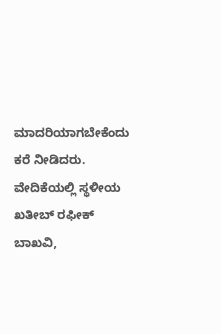ಮಾದರಿಯಾಗಬೇಕೆಂದು ಕರೆ ನೀಡಿದರು. ವೇದಿಕೆಯಲ್ಲಿ ಸ್ಥಳೀಯ ಖತೀಬ್ ರಫೀಕ್ ಬಾಖವಿ,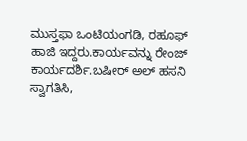ಮುಸ್ತಫಾ ಒಂಟಿಯಂಗಡಿ, ರಹೂಫ್ ಹಾಜಿ ಇದ್ದರು.ಕಾರ್ಯವನ್ನು ರೇಂಜ್ ಕಾರ್ಯದರ್ಶಿ.ಬಷೀರ್ ಅಲ್ ಹಸನಿ ಸ್ವಾಗತಿಸಿ,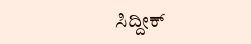ಸಿದ್ದೀಕ್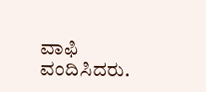ವಾಫಿ ವಂದಿಸಿದರು.